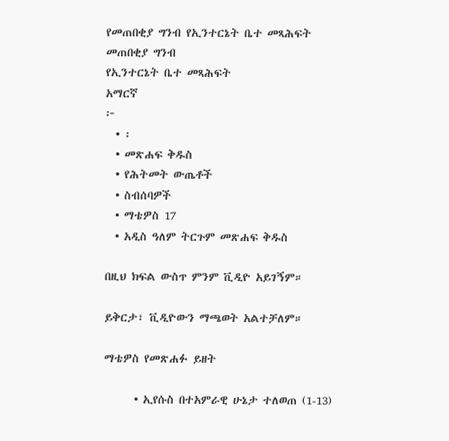የመጠበቂያ ግንብ የኢንተርኔት ቤተ መጻሕፍት
መጠበቂያ ግንብ
የኢንተርኔት ቤተ መጻሕፍት
አማርኛ
፦
  • ፡
  • መጽሐፍ ቅዱስ
  • የሕትመት ውጤቶች
  • ስብሰባዎች
  • ማቴዎስ 17
  • አዲስ ዓለም ትርጉም መጽሐፍ ቅዱስ

በዚህ ክፍል ውስጥ ምንም ቪዲዮ አይገኝም።

ይቅርታ፣ ቪዲዮውን ማጫወት አልተቻለም።

ማቴዎስ የመጽሐፉ ይዘት

      • ኢየሱስ በተአምራዊ ሁኔታ ተለወጠ (1-13)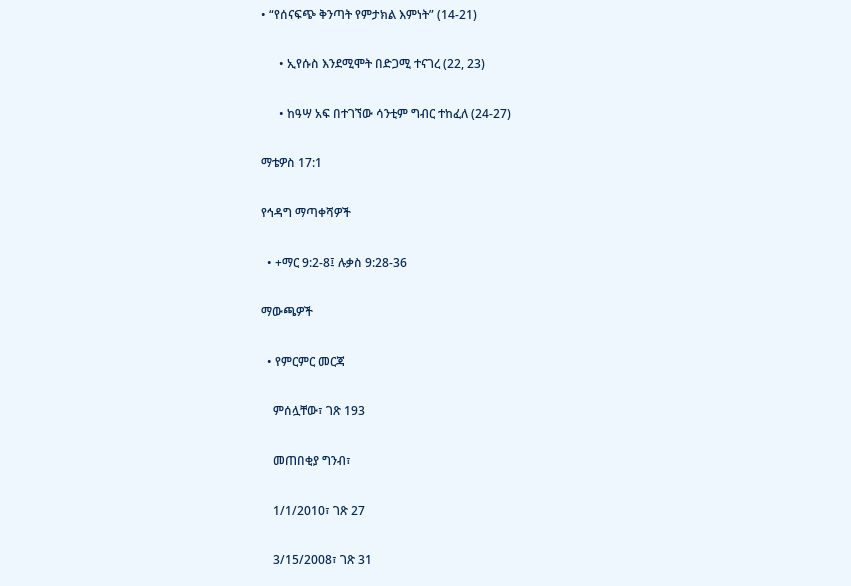• “የሰናፍጭ ቅንጣት የምታክል እምነት” (14-21)

      • ኢየሱስ እንደሚሞት በድጋሚ ተናገረ (22, 23)

      • ከዓሣ አፍ በተገኘው ሳንቲም ግብር ተከፈለ (24-27)

ማቴዎስ 17:1

የኅዳግ ማጣቀሻዎች

  • +ማር 9:2-8፤ ሉቃስ 9:28-36

ማውጫዎች

  • የምርምር መርጃ

    ምሰሏቸው፣ ገጽ 193

    መጠበቂያ ግንብ፣

    1/1/2010፣ ገጽ 27

    3/15/2008፣ ገጽ 31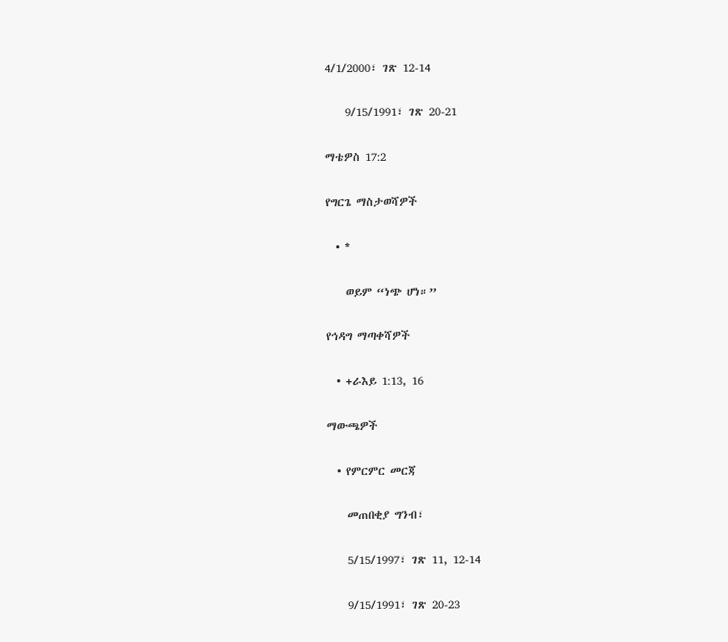4/1/2000፣ ገጽ 12-14

    9/15/1991፣ ገጽ 20-21

ማቴዎስ 17:2

የግርጌ ማስታወሻዎች

  • *

    ወይም “ነጭ ሆነ።”

የኅዳግ ማጣቀሻዎች

  • +ራእይ 1:13, 16

ማውጫዎች

  • የምርምር መርጃ

    መጠበቂያ ግንብ፣

    5/15/1997፣ ገጽ 11, 12-14

    9/15/1991፣ ገጽ 20-23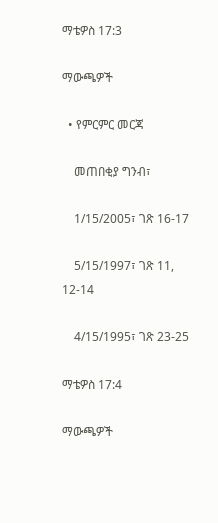ማቴዎስ 17:3

ማውጫዎች

  • የምርምር መርጃ

    መጠበቂያ ግንብ፣

    1/15/2005፣ ገጽ 16-17

    5/15/1997፣ ገጽ 11, 12-14

    4/15/1995፣ ገጽ 23-25

ማቴዎስ 17:4

ማውጫዎች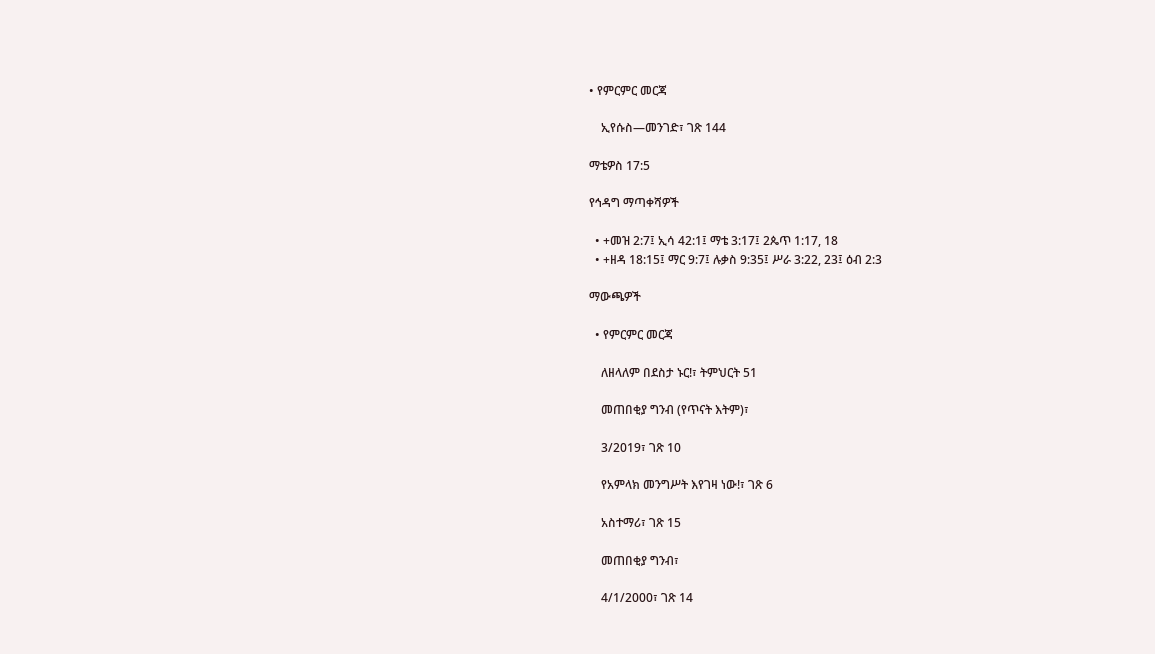• የምርምር መርጃ

    ኢየሱስ—መንገድ፣ ገጽ 144

ማቴዎስ 17:5

የኅዳግ ማጣቀሻዎች

  • +መዝ 2:7፤ ኢሳ 42:1፤ ማቴ 3:17፤ 2ጴጥ 1:17, 18
  • +ዘዳ 18:15፤ ማር 9:7፤ ሉቃስ 9:35፤ ሥራ 3:22, 23፤ ዕብ 2:3

ማውጫዎች

  • የምርምር መርጃ

    ለዘላለም በደስታ ኑር!፣ ትምህርት 51

    መጠበቂያ ግንብ (የጥናት እትም)፣

    3/2019፣ ገጽ 10

    የአምላክ መንግሥት እየገዛ ነው!፣ ገጽ 6

    አስተማሪ፣ ገጽ 15

    መጠበቂያ ግንብ፣

    4/1/2000፣ ገጽ 14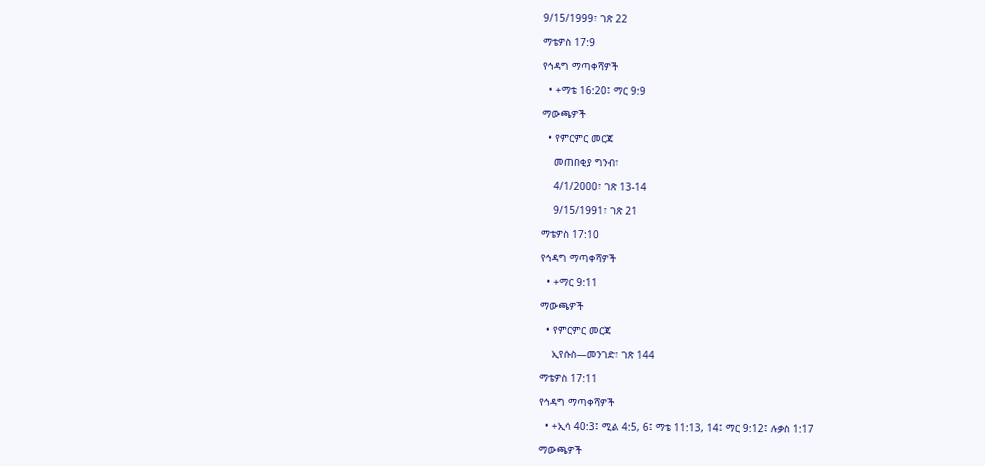9/15/1999፣ ገጽ 22

ማቴዎስ 17:9

የኅዳግ ማጣቀሻዎች

  • +ማቴ 16:20፤ ማር 9:9

ማውጫዎች

  • የምርምር መርጃ

    መጠበቂያ ግንብ፣

    4/1/2000፣ ገጽ 13-14

    9/15/1991፣ ገጽ 21

ማቴዎስ 17:10

የኅዳግ ማጣቀሻዎች

  • +ማር 9:11

ማውጫዎች

  • የምርምር መርጃ

    ኢየሱስ—መንገድ፣ ገጽ 144

ማቴዎስ 17:11

የኅዳግ ማጣቀሻዎች

  • +ኢሳ 40:3፤ ሚል 4:5, 6፤ ማቴ 11:13, 14፤ ማር 9:12፤ ሉቃስ 1:17

ማውጫዎች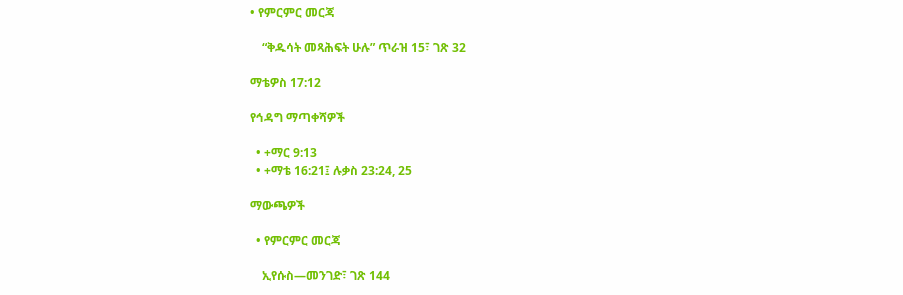• የምርምር መርጃ

    “ቅዱሳት መጻሕፍት ሁሉ” ጥራዝ 15፣ ገጽ 32

ማቴዎስ 17:12

የኅዳግ ማጣቀሻዎች

  • +ማር 9:13
  • +ማቴ 16:21፤ ሉቃስ 23:24, 25

ማውጫዎች

  • የምርምር መርጃ

    ኢየሱስ—መንገድ፣ ገጽ 144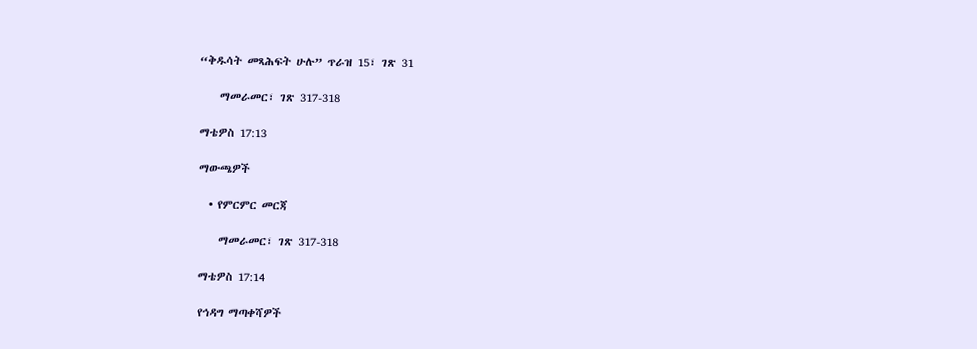“ቅዱሳት መጻሕፍት ሁሉ” ጥራዝ 15፣ ገጽ 31

    ማመራመር፣ ገጽ 317-318

ማቴዎስ 17:13

ማውጫዎች

  • የምርምር መርጃ

    ማመራመር፣ ገጽ 317-318

ማቴዎስ 17:14

የኅዳግ ማጣቀሻዎች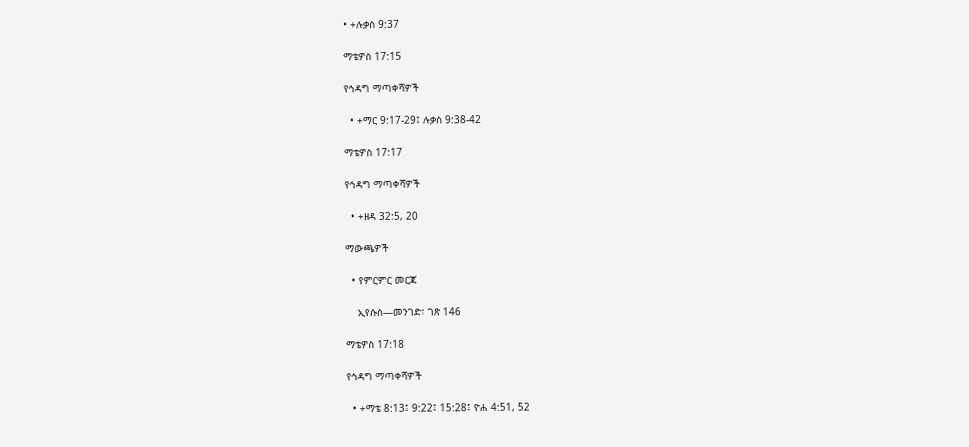• +ሉቃስ 9:37

ማቴዎስ 17:15

የኅዳግ ማጣቀሻዎች

  • +ማር 9:17-29፤ ሉቃስ 9:38-42

ማቴዎስ 17:17

የኅዳግ ማጣቀሻዎች

  • +ዘዳ 32:5, 20

ማውጫዎች

  • የምርምር መርጃ

    ኢየሱስ—መንገድ፣ ገጽ 146

ማቴዎስ 17:18

የኅዳግ ማጣቀሻዎች

  • +ማቴ 8:13፤ 9:22፤ 15:28፤ ዮሐ 4:51, 52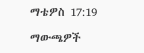ማቴዎስ 17:19

ማውጫዎች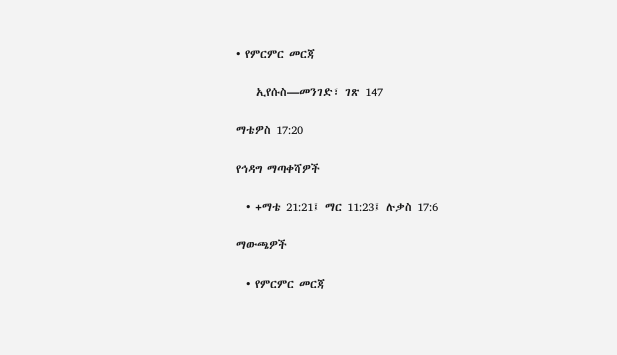• የምርምር መርጃ

    ኢየሱስ—መንገድ፣ ገጽ 147

ማቴዎስ 17:20

የኅዳግ ማጣቀሻዎች

  • +ማቴ 21:21፤ ማር 11:23፤ ሉቃስ 17:6

ማውጫዎች

  • የምርምር መርጃ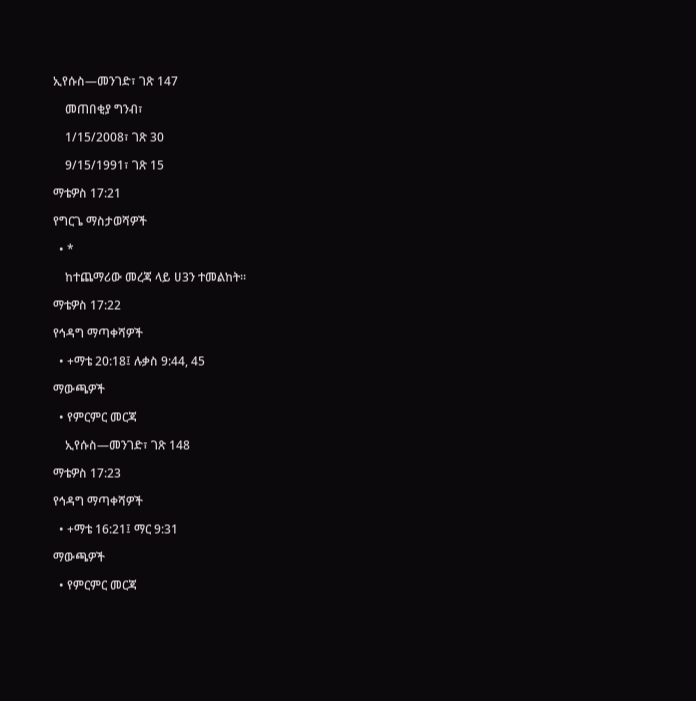ኢየሱስ—መንገድ፣ ገጽ 147

    መጠበቂያ ግንብ፣

    1/15/2008፣ ገጽ 30

    9/15/1991፣ ገጽ 15

ማቴዎስ 17:21

የግርጌ ማስታወሻዎች

  • *

    ከተጨማሪው መረጃ ላይ ሀ3ን ተመልከት።

ማቴዎስ 17:22

የኅዳግ ማጣቀሻዎች

  • +ማቴ 20:18፤ ሉቃስ 9:44, 45

ማውጫዎች

  • የምርምር መርጃ

    ኢየሱስ—መንገድ፣ ገጽ 148

ማቴዎስ 17:23

የኅዳግ ማጣቀሻዎች

  • +ማቴ 16:21፤ ማር 9:31

ማውጫዎች

  • የምርምር መርጃ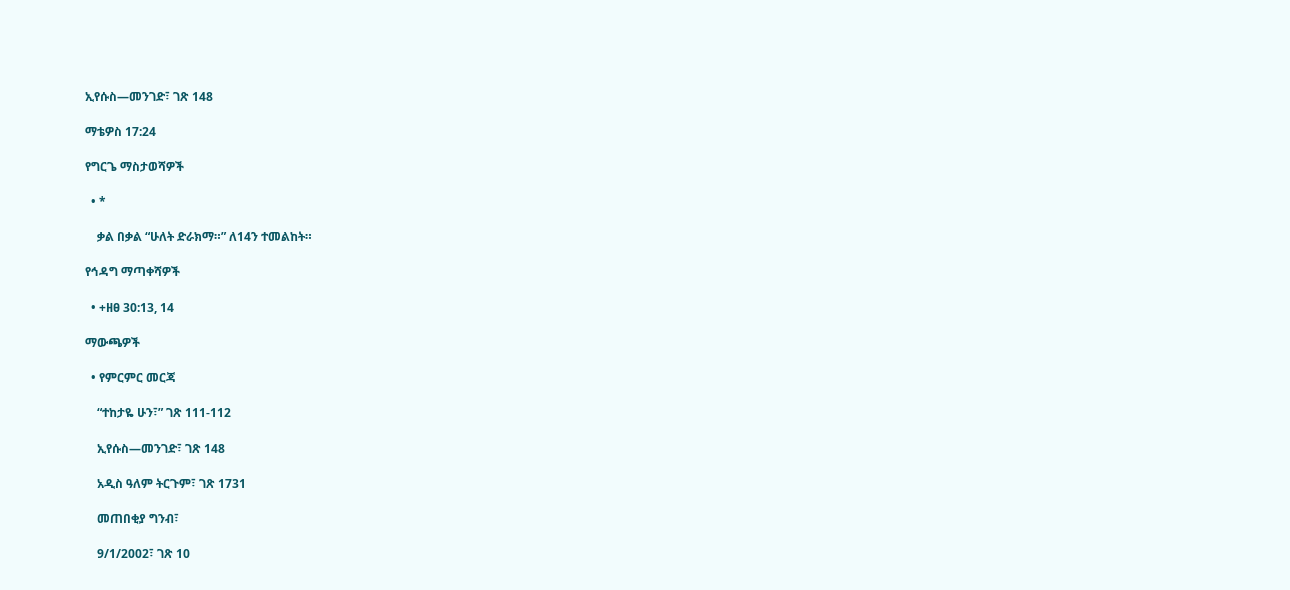ኢየሱስ—መንገድ፣ ገጽ 148

ማቴዎስ 17:24

የግርጌ ማስታወሻዎች

  • *

    ቃል በቃል “ሁለት ድራክማ።” ለ14ን ተመልከት።

የኅዳግ ማጣቀሻዎች

  • +ዘፀ 30:13, 14

ማውጫዎች

  • የምርምር መርጃ

    “ተከታዬ ሁን፣” ገጽ 111-112

    ኢየሱስ—መንገድ፣ ገጽ 148

    አዲስ ዓለም ትርጉም፣ ገጽ 1731

    መጠበቂያ ግንብ፣

    9/1/2002፣ ገጽ 10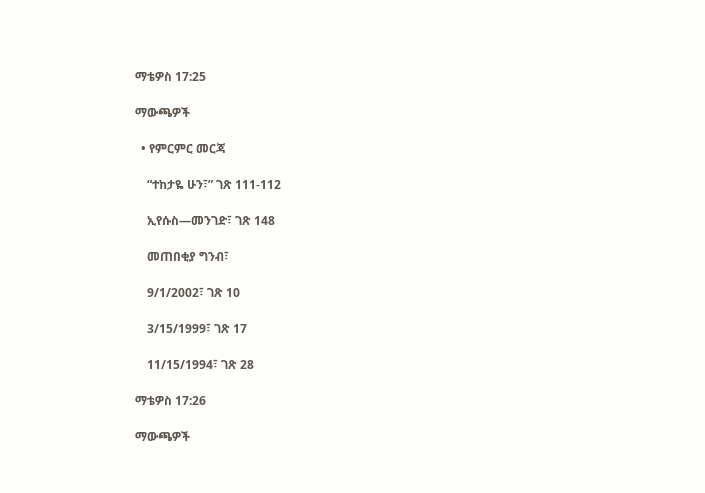ማቴዎስ 17:25

ማውጫዎች

  • የምርምር መርጃ

    “ተከታዬ ሁን፣” ገጽ 111-112

    ኢየሱስ—መንገድ፣ ገጽ 148

    መጠበቂያ ግንብ፣

    9/1/2002፣ ገጽ 10

    3/15/1999፣ ገጽ 17

    11/15/1994፣ ገጽ 28

ማቴዎስ 17:26

ማውጫዎች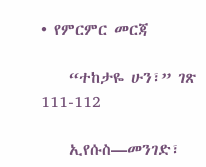• የምርምር መርጃ

    “ተከታዬ ሁን፣” ገጽ 111-112

    ኢየሱስ—መንገድ፣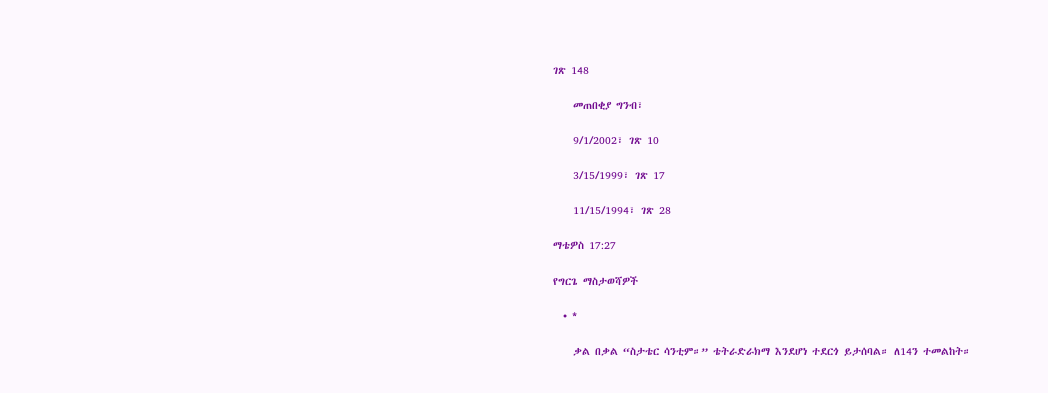ገጽ 148

    መጠበቂያ ግንብ፣

    9/1/2002፣ ገጽ 10

    3/15/1999፣ ገጽ 17

    11/15/1994፣ ገጽ 28

ማቴዎስ 17:27

የግርጌ ማስታወሻዎች

  • *

    ቃል በቃል “ስታቴር ሳንቲም።” ቴትራድራክማ እንደሆነ ተደርጎ ይታሰባል። ለ14ን ተመልከት።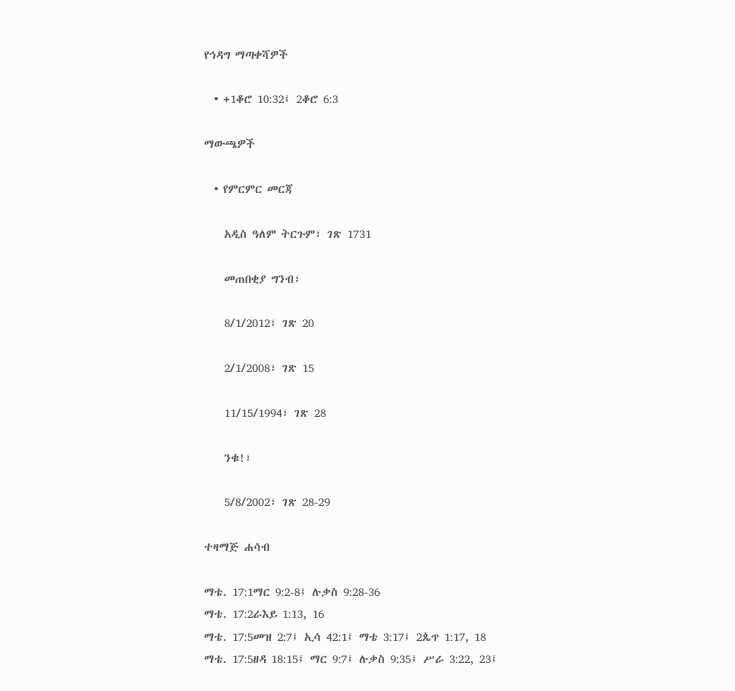የኅዳግ ማጣቀሻዎች

  • +1ቆሮ 10:32፤ 2ቆሮ 6:3

ማውጫዎች

  • የምርምር መርጃ

    አዲስ ዓለም ትርጉም፣ ገጽ 1731

    መጠበቂያ ግንብ፣

    8/1/2012፣ ገጽ 20

    2/1/2008፣ ገጽ 15

    11/15/1994፣ ገጽ 28

    ንቁ!፣

    5/8/2002፣ ገጽ 28-29

ተዛማጅ ሐሳብ

ማቴ. 17:1ማር 9:2-8፤ ሉቃስ 9:28-36
ማቴ. 17:2ራእይ 1:13, 16
ማቴ. 17:5መዝ 2:7፤ ኢሳ 42:1፤ ማቴ 3:17፤ 2ጴጥ 1:17, 18
ማቴ. 17:5ዘዳ 18:15፤ ማር 9:7፤ ሉቃስ 9:35፤ ሥራ 3:22, 23፤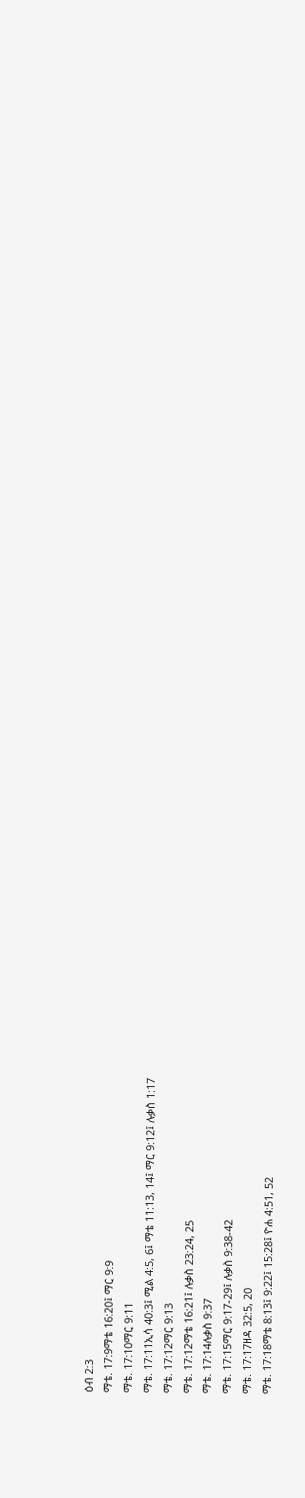ዕብ 2:3
ማቴ. 17:9ማቴ 16:20፤ ማር 9:9
ማቴ. 17:10ማር 9:11
ማቴ. 17:11ኢሳ 40:3፤ ሚል 4:5, 6፤ ማቴ 11:13, 14፤ ማር 9:12፤ ሉቃስ 1:17
ማቴ. 17:12ማር 9:13
ማቴ. 17:12ማቴ 16:21፤ ሉቃስ 23:24, 25
ማቴ. 17:14ሉቃስ 9:37
ማቴ. 17:15ማር 9:17-29፤ ሉቃስ 9:38-42
ማቴ. 17:17ዘዳ 32:5, 20
ማቴ. 17:18ማቴ 8:13፤ 9:22፤ 15:28፤ ዮሐ 4:51, 52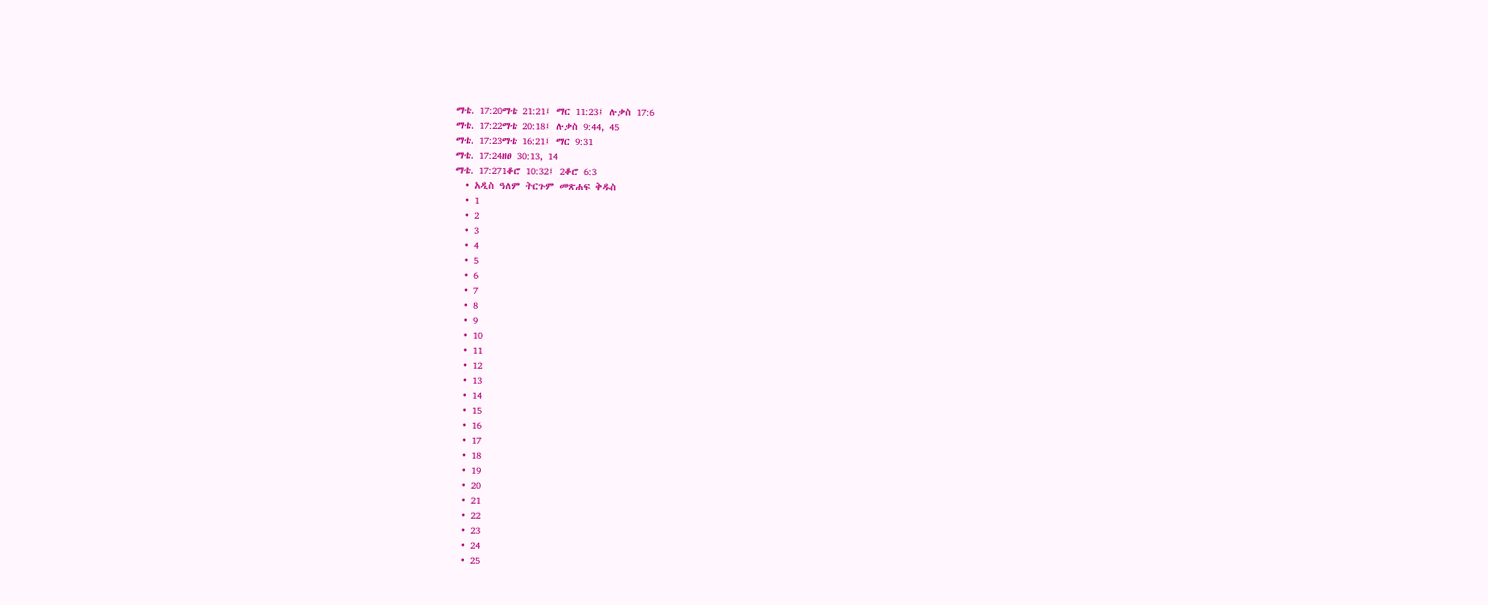ማቴ. 17:20ማቴ 21:21፤ ማር 11:23፤ ሉቃስ 17:6
ማቴ. 17:22ማቴ 20:18፤ ሉቃስ 9:44, 45
ማቴ. 17:23ማቴ 16:21፤ ማር 9:31
ማቴ. 17:24ዘፀ 30:13, 14
ማቴ. 17:271ቆሮ 10:32፤ 2ቆሮ 6:3
  • አዲስ ዓለም ትርጉም መጽሐፍ ቅዱስ
  • 1
  • 2
  • 3
  • 4
  • 5
  • 6
  • 7
  • 8
  • 9
  • 10
  • 11
  • 12
  • 13
  • 14
  • 15
  • 16
  • 17
  • 18
  • 19
  • 20
  • 21
  • 22
  • 23
  • 24
  • 25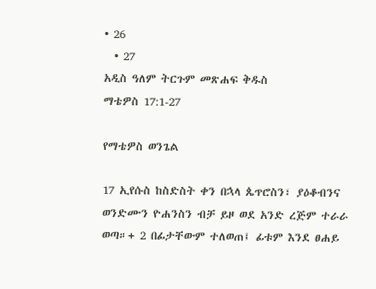• 26
  • 27
አዲስ ዓለም ትርጉም መጽሐፍ ቅዱስ
ማቴዎስ 17:1-27

የማቴዎስ ወንጌል

17 ኢየሱስ ከስድስት ቀን በኋላ ጴጥሮስን፣ ያዕቆብንና ወንድሙን ዮሐንስን ብቻ ይዞ ወደ አንድ ረጅም ተራራ ወጣ።+ 2 በፊታቸውም ተለወጠ፤ ፊቱም እንደ ፀሐይ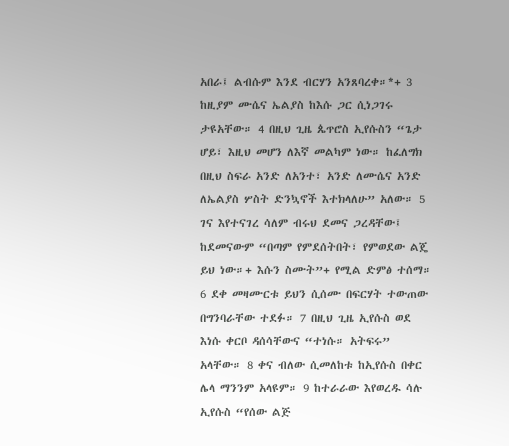አበራ፤ ልብሱም እንደ ብርሃን አንጸባረቀ።*+ 3 ከዚያም ሙሴና ኤልያስ ከእሱ ጋር ሲነጋገሩ ታዩአቸው። 4 በዚህ ጊዜ ጴጥሮስ ኢየሱስን “ጌታ ሆይ፣ እዚህ መሆን ለእኛ መልካም ነው። ከፈለግክ በዚህ ስፍራ አንድ ለአንተ፣ አንድ ለሙሴና አንድ ለኤልያስ ሦስት ድንኳኖች እተክላለሁ” አለው። 5 ገና እየተናገረ ሳለም ብሩህ ደመና ጋረዳቸው፤ ከደመናውም “በጣም የምደሰትበት፣ የምወደው ልጄ ይህ ነው።+ እሱን ስሙት”+ የሚል ድምፅ ተሰማ። 6 ደቀ መዛሙርቱ ይህን ሲሰሙ በፍርሃት ተውጠው በግንባራቸው ተደፉ። 7 በዚህ ጊዜ ኢየሱስ ወደ እነሱ ቀርቦ ዳሰሳቸውና “ተነሱ። አትፍሩ” አላቸው። 8 ቀና ብለው ሲመለከቱ ከኢየሱስ በቀር ሌላ ማንንም አላዩም። 9 ከተራራው እየወረዱ ሳሉ ኢየሱስ “የሰው ልጅ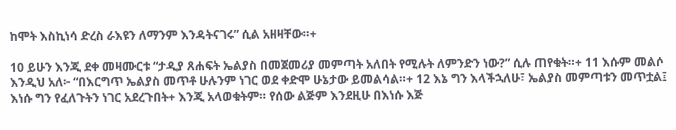ከሞት እስኪነሳ ድረስ ራእዩን ለማንም እንዳትናገሩ” ሲል አዘዛቸው።+

10 ይሁን እንጂ ደቀ መዛሙርቱ “ታዲያ ጸሐፍት ኤልያስ በመጀመሪያ መምጣት አለበት የሚሉት ለምንድን ነው?” ሲሉ ጠየቁት።+ 11 እሱም መልሶ እንዲህ አለ፦ “በእርግጥ ኤልያስ መጥቶ ሁሉንም ነገር ወደ ቀድሞ ሁኔታው ይመልሳል።+ 12 እኔ ግን እላችኋለሁ፣ ኤልያስ መምጣቱን መጥቷል፤ እነሱ ግን የፈለጉትን ነገር አደረጉበት+ እንጂ አላወቁትም። የሰው ልጅም እንደዚሁ በእነሱ እጅ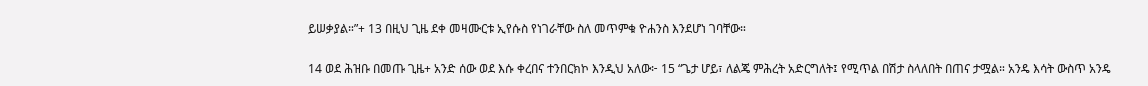ይሠቃያል።”+ 13 በዚህ ጊዜ ደቀ መዛሙርቱ ኢየሱስ የነገራቸው ስለ መጥምቁ ዮሐንስ እንደሆነ ገባቸው።

14 ወደ ሕዝቡ በመጡ ጊዜ+ አንድ ሰው ወደ እሱ ቀረበና ተንበርክኮ እንዲህ አለው፦ 15 “ጌታ ሆይ፣ ለልጄ ምሕረት አድርግለት፤ የሚጥል በሽታ ስላለበት በጠና ታሟል። አንዴ እሳት ውስጥ አንዴ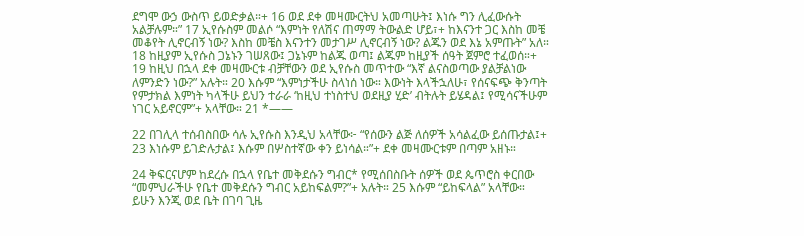ደግሞ ውኃ ውስጥ ይወድቃል።+ 16 ወደ ደቀ መዛሙርትህ አመጣሁት፤ እነሱ ግን ሊፈውሱት አልቻሉም።” 17 ኢየሱስም መልሶ “እምነት የለሽና ጠማማ ትውልድ ሆይ፣+ ከእናንተ ጋር እስከ መቼ መቆየት ሊኖርብኝ ነው? እስከ መቼስ እናንተን መታገሥ ሊኖርብኝ ነው? ልጁን ወደ እኔ አምጡት” አለ። 18 ከዚያም ኢየሱስ ጋኔኑን ገሠጸው፤ ጋኔኑም ከልጁ ወጣ፤ ልጁም ከዚያች ሰዓት ጀምሮ ተፈወሰ።+ 19 ከዚህ በኋላ ደቀ መዛሙርቱ ብቻቸውን ወደ ኢየሱስ መጥተው “እኛ ልናስወጣው ያልቻልነው ለምንድን ነው?” አሉት። 20 እሱም “እምነታችሁ ስላነሰ ነው። እውነት እላችኋለሁ፣ የሰናፍጭ ቅንጣት የምታክል እምነት ካላችሁ ይህን ተራራ ‘ከዚህ ተነስተህ ወደዚያ ሂድ’ ብትሉት ይሄዳል፤ የሚሳናችሁም ነገር አይኖርም”+ አላቸው። 21 *——

22 በገሊላ ተሰብስበው ሳሉ ኢየሱስ እንዲህ አላቸው፦ “የሰውን ልጅ ለሰዎች አሳልፈው ይሰጡታል፤+ 23 እነሱም ይገድሉታል፤ እሱም በሦስተኛው ቀን ይነሳል።”+ ደቀ መዛሙርቱም በጣም አዘኑ።

24 ቅፍርናሆም ከደረሱ በኋላ የቤተ መቅደሱን ግብር* የሚሰበስቡት ሰዎች ወደ ጴጥሮስ ቀርበው “መምህራችሁ የቤተ መቅደሱን ግብር አይከፍልም?”+ አሉት። 25 እሱም “ይከፍላል” አላቸው። ይሁን እንጂ ወደ ቤት በገባ ጊዜ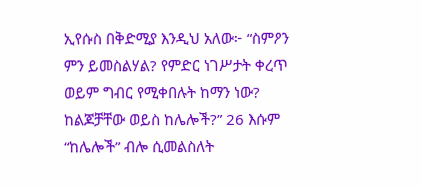ኢየሱስ በቅድሚያ እንዲህ አለው፦ “ስምዖን ምን ይመስልሃል? የምድር ነገሥታት ቀረጥ ወይም ግብር የሚቀበሉት ከማን ነው? ከልጆቻቸው ወይስ ከሌሎች?” 26 እሱም “ከሌሎች” ብሎ ሲመልስለት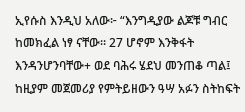ኢየሱስ እንዲህ አለው፦ “እንግዲያው ልጆቹ ግብር ከመክፈል ነፃ ናቸው። 27 ሆኖም እንቅፋት እንዳንሆንባቸው+ ወደ ባሕሩ ሄደህ መንጠቆ ጣል፤ ከዚያም መጀመሪያ የምትይዘውን ዓሣ አፉን ስትከፍት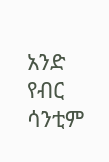አንድ የብር ሳንቲም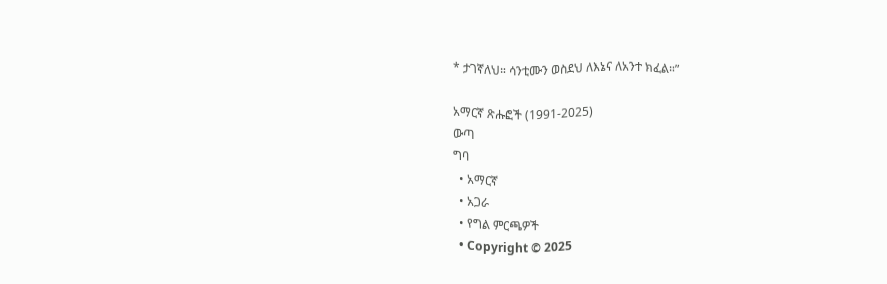* ታገኛለህ። ሳንቲሙን ወስደህ ለእኔና ለአንተ ክፈል።”

አማርኛ ጽሑፎች (1991-2025)
ውጣ
ግባ
  • አማርኛ
  • አጋራ
  • የግል ምርጫዎች
  • Copyright © 2025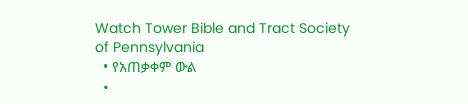Watch Tower Bible and Tract Society of Pennsylvania
  • የአጠቃቀም ውል
  •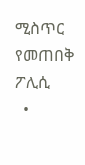ሚስጥር የመጠበቅ ፖሊሲ
  •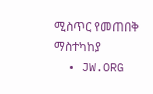ሚስጥር የመጠበቅ ማስተካከያ
  • JW.ORG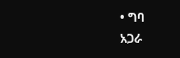• ግባ
አጋራ